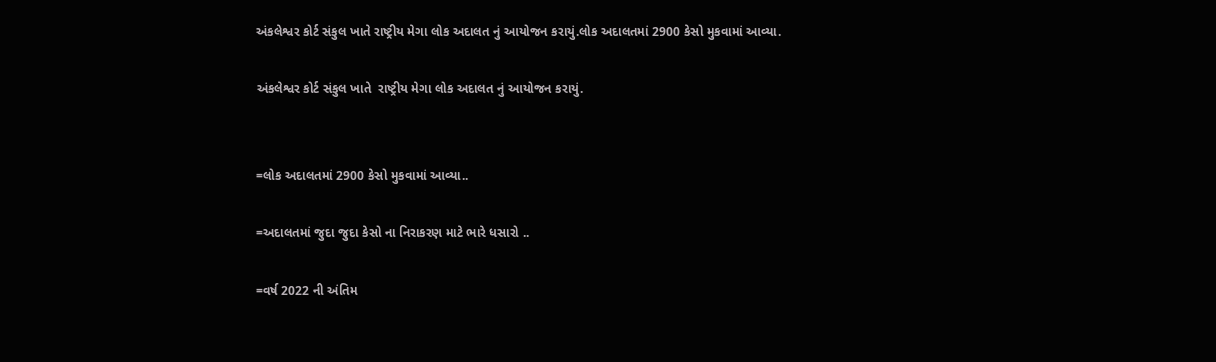અંકલેશ્વર કોર્ટ સંકુલ ખાતે રાષ્ટ્રીય મેગા લોક અદાલત નું આયોજન કરાયું.લોક અદાલતમાં 2900 કેસો મુકવામાં આવ્યા.

અંકલેશ્વર કોર્ટ સંકુલ ખાતે  રાષ્ટ્રીય મેગા લોક અદાલત નું આયોજન કરાયું.


=લોક અદાલતમાં 2900 કેસો મુકવામાં આવ્યા..

=અદાલતમાં જુદા જુદા કેસો ના નિરાકરણ માટે ભારે ધસારો ..

=વર્ષ 2022 ની અંતિમ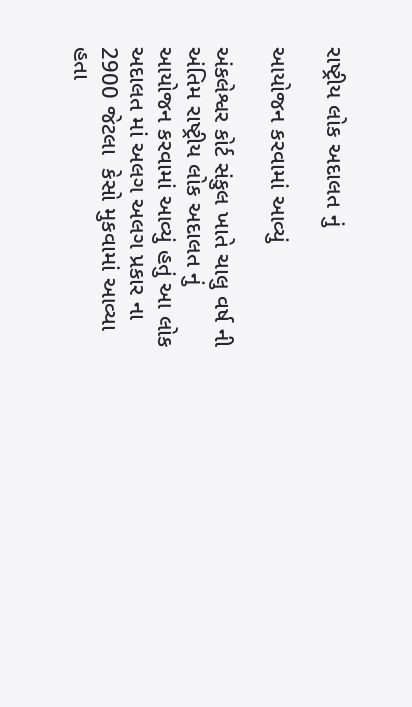રાષ્ટ્રીય લોક અદાલત નું

આયોજન કરવામાં આવ્યું

અંકલેશ્વર કોર્ટ સંકુલ ખાતે ચાલુ વર્ષ ની અંતિમ રાષ્ટ્રીય લોક અદાલત નું આયોજન કરવામાં આવ્યું હતું આ લોક અદાલત માં અલગ અલગ પ્રકાર ના 2900 જેટલા  કેસો મુકવામાં આવ્યા હતા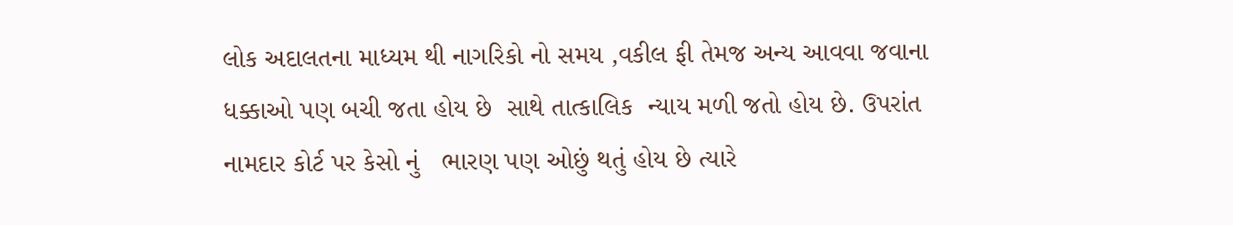લોક અદાલતના માધ્યમ થી નાગરિકો નો સમય ,વકીલ ફી તેમજ અન્ય આવવા જવાના ધક્કાઓ પણ બચી જતા હોય છે  સાથે તાત્કાલિક  ન્યાય મળી જતો હોય છે. ઉપરાંત  નામદાર કોર્ટ પર કેસો નું   ભારણ પણ ઓછું થતું હોય છે ત્યારે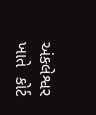અંકલેશ્વર ખાતે  કોર્ટ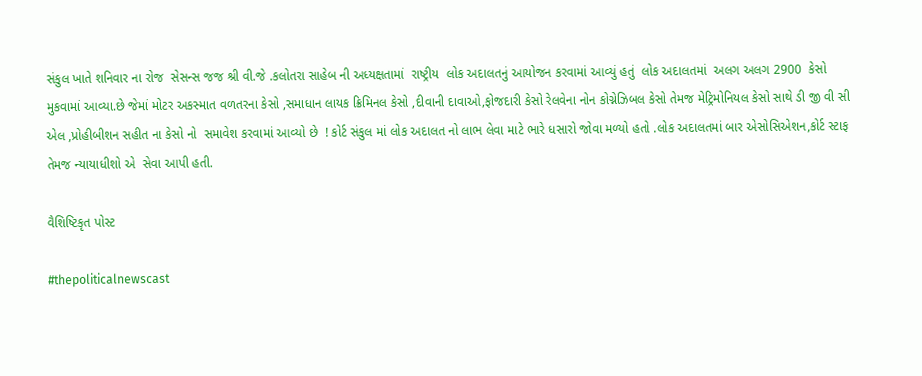સંકુલ ખાતે શનિવાર ના રોજ  સેસન્સ જજ શ્રી વી.જે .કલોતરા સાહેબ ની અધ્યક્ષતામાં  રાષ્ટ્રીય  લોક અદાલતનું આયોજન કરવામાં આવ્યું હતું  લોક અદાલતમાં  અલગ અલગ 2900  કેસો મુકવામાં આવ્યા.છે જેમાં મોટર અકસ્માત વળતરના કેસો ,સમાધાન લાયક ક્રિમિનલ કેસો ,દીવાની દાવાઓ,ફોજદારી કેસો રેલવેના નોન કોગ્નેઝિબલ કેસો તેમજ મેટ્રિમોનિયલ કેસો સાથે ડી જી વી સી એલ ,પ્રોહીબીશન સહીત ના કેસો નો  સમાવેશ કરવામાં આવ્યો છે  ! કોર્ટ સંકુલ માં લોક અદાલત નો લાભ લેવા માટે ભારે ધસારો જોવા મળ્યો હતો .લોક અદાલતમાં બાર એસોસિએશન,કોર્ટ સ્ટાફ તેમજ ન્યાયાધીશો એ  સેવા આપી હતી.

વૈશિષ્ટિકૃત પોસ્ટ

#thepoliticalnewscast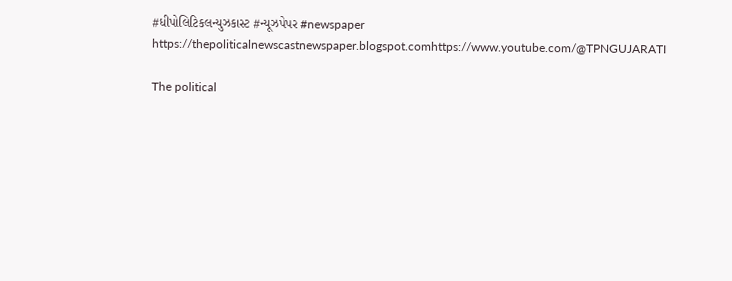#ધીપોલિટિકલન્યુઝકાસ્ટ #ન્યૂઝપેપર #newspaper https://thepoliticalnewscastnewspaper.blogspot.comhttps://www.youtube.com/@TPNGUJARATI

The political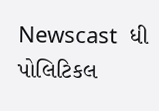Newscast  ધી પોલિટિકલ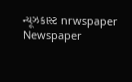ન્યૂઝકાસ્ટ nrwspaper Newspaper